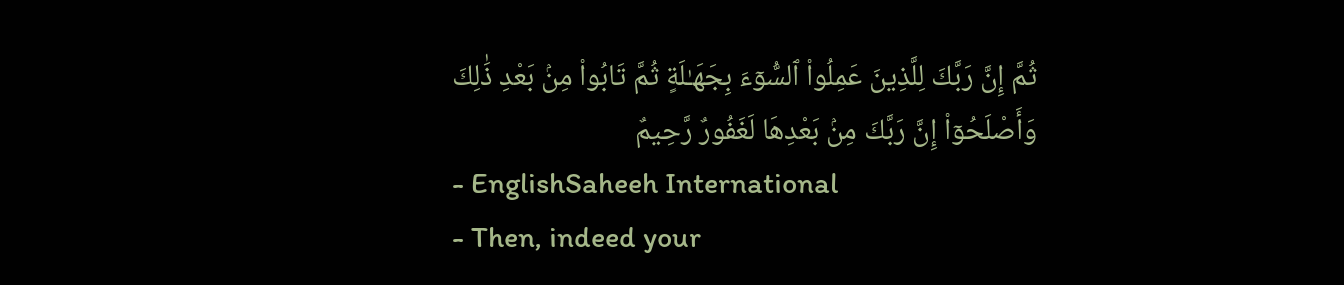ثُمَّ إِنَّ رَبَّكَ لِلَّذِينَ عَمِلُوا۟ ٱلسُّوٓءَ بِجَهَـٰلَةٍ ثُمَّ تَابُوا۟ مِنۢ بَعْدِ ذَٰلِكَ وَأَصْلَحُوٓا۟ إِنَّ رَبَّكَ مِنۢ بَعْدِهَا لَغَفُورٌ رَّحِيمٌ
- EnglishSaheeh International
- Then, indeed your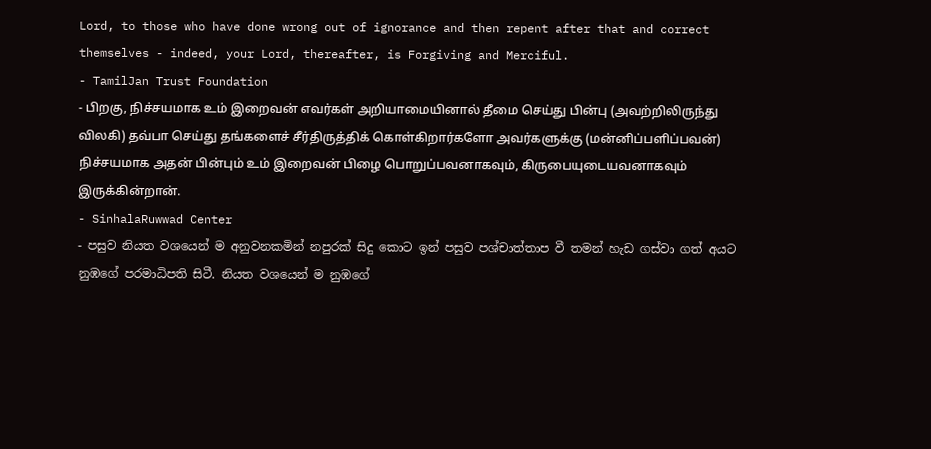Lord, to those who have done wrong out of ignorance and then repent after that and correct themselves - indeed, your Lord, thereafter, is Forgiving and Merciful.
- TamilJan Trust Foundation
- பிறகு, நிச்சயமாக உம் இறைவன் எவர்கள் அறியாமையினால் தீமை செய்து பின்பு (அவற்றிலிருந்து விலகி) தவ்பா செய்து தங்களைச் சீர்திருத்திக் கொள்கிறார்களோ அவர்களுக்கு (மன்னிப்பளிப்பவன்) நிச்சயமாக அதன் பின்பும் உம் இறைவன் பிழை பொறுப்பவனாகவும், கிருபையுடையவனாகவும் இருக்கின்றான்.
- SinhalaRuwwad Center
- පසුව නියත වශයෙන් ම අනුවනකමින් නපුරක් සිදු කොට ඉන් පසුව පශ්චාත්තාප වී තමන් හැඩ ගස්වා ගත් අයට නුඹගේ පරමාධිපති සිටී. නියත වශයෙන් ම නුඹගේ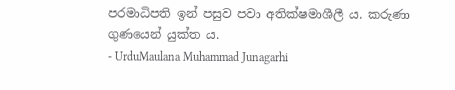පරමාධිපති ඉන් පසුව පවා අතික්ෂමාශීලී ය. කරුණා ගුණයෙන් යුක්ත ය.
- UrduMaulana Muhammad Junagarhi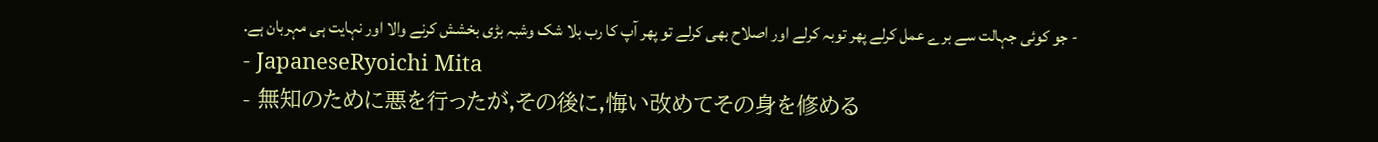- جو کوئی جہالت سے برے عمل کرلے پھر توبہ کرلے اور اصلاح بھی کرلے تو پھر آپ کا رب بلا شک وشبہ بڑی بخشش کرنے والا اور نہایت ہی مہربان ہے.
- JapaneseRyoichi Mita
- 無知のために悪を行ったが,その後に,悔い改めてその身を修める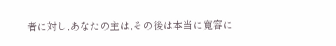者に対し,あなたの主は,その後は本当に寛容に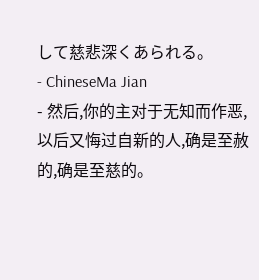して慈悲深くあられる。
- ChineseMa Jian
- 然后,你的主对于无知而作恶,以后又悔过自新的人,确是至赦的,确是至慈的。